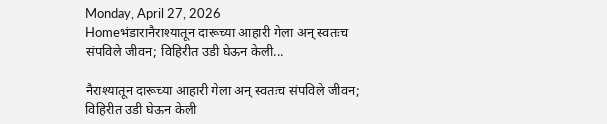Monday, April 27, 2026
Homeभंडारानैराश्यातून दारूच्या आहारी गेला अन् स्वतःच संपविले जीवन; विहिरीत उडी घेऊन केली...

नैराश्यातून दारूच्या आहारी गेला अन् स्वतःच संपविले जीवन; विहिरीत उडी घेऊन केली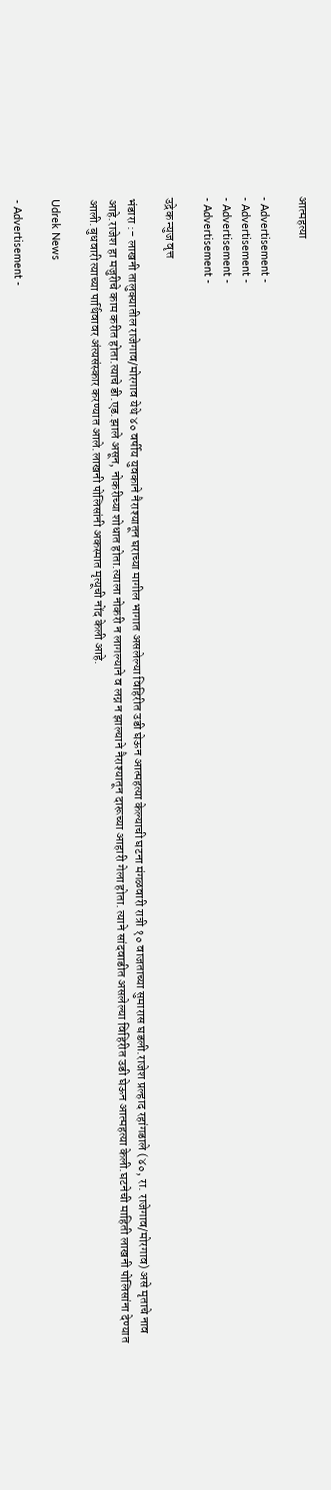आत्महत्या

- Advertisement -
- Advertisement -
- Advertisement -
- Advertisement -

उद्रेक न्युज वृत्त

भंडारा :- लाखनी तालुक्यातील राजेगाव/मोरगाव येथे ४० वर्षीय युवकाने नैराश्यातून घराच्या मागील भागात असलेल्या विहिरीत उडी घेऊन आत्महत्या केल्याची घटना मंगळवारी रात्री १० वाजताच्या सुमारास घडली.राजेश प्रल्हाद रहांगडाले (४०, रा. राजेगाव/मोरगाव) असे मृताचे नाव आहे.राजेश हा मजुरीचे काम करीत होता.त्याचे डी.एड.झाले असून, नोकरीच्या शोधात होता.त्याला नोकरी न लागल्याने व लग्न न झाल्याने नैराश्यातून दारूच्या आहारी गेला होता. त्याने सांदवाडीत असलेल्या विहिरीत उडी घेऊन आत्महत्या केली.घटनेची माहिती लाखनी पोलिसांना देण्यात आली.बुधवारी त्याच्या पार्थिवावर अंत्यसंस्कार करण्यात आले.लाखनी पोलिसांनी अकस्मात मृत्यूची नोंद केली आहे.

Udrek News

- Advertisement -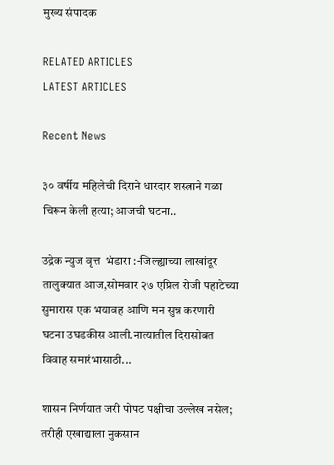मुख्य संपादक

RELATED ARTICLES
LATEST ARTICLES

Recent News

३० वर्षीय महिलेची दिराने धारदार शस्त्राने गळा चिरून केली हत्या; आजची घटना..

उद्रेक न्युज वृत्त  भंडारा :-जिल्ह्याच्या लाखांदूर तालुक्यात आज,सोमवार २७ एप्रिल रोजी पहाटेच्या सुमारास एक भयावह आणि मन सुन्न करणारी घटना उघडकीस आली.नात्यातील दिरासोबत विवाह समारंभासाठी...

शासन निर्णयात जरी पोपट पक्षीचा उल्लेख नसेल; तरीही एखाद्याला नुकसान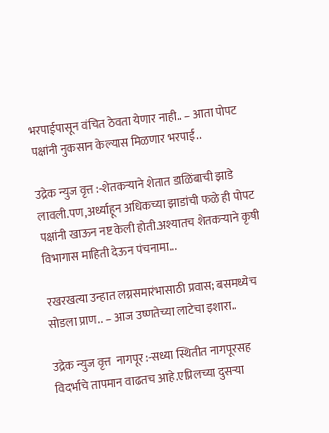भरपाईपासून वंचित ठेवता येणार नाही.. – आता पोपट पक्षांनी नुकसान केल्यास मिळणार भरपाई..

उद्रेक न्युज वृत्त :-शेतकऱ्याने शेतात डाळिंबाची झाडे लावली.पण,अर्ध्याहून अधिकच्या झाडांची फळे ही पोपट पक्षांनी खाऊन नष्ट केली होती.अश्यातच शेतकऱ्याने कृषी विभागास माहिती देऊन पंचनामा...

रखरखत्या उन्हात लग्नसमारंभासाठी प्रवास; बसमध्येच सोडला प्राण.. – आज उष्णतेच्या लाटेचा इशारा..

उद्रेक न्युज वृत्त  नागपूर :-सध्या स्थितीत नागपूरसह विदर्भाचे तापमान वाढतच आहे.एप्रिलच्या दुसऱ्या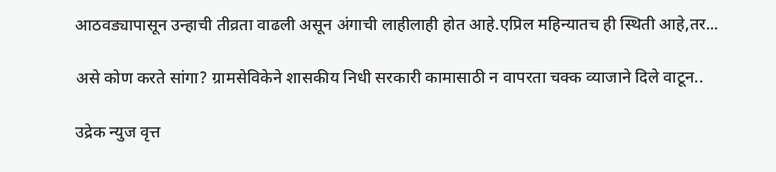आठवड्यापासून उन्हाची तीव्रता वाढली असून अंगाची लाहीलाही होत आहे.एप्रिल महिन्यातच ही स्थिती आहे,तर...

असे कोण करते सांगा? ग्रामसेविकेने शासकीय निधी सरकारी कामासाठी न वापरता चक्क व्याजाने दिले वाटून..

उद्रेक न्युज वृत्त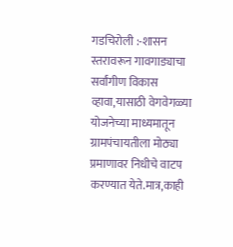गडचिरोली :-शासन स्तरावरून गावगाड्याचा सर्वांगीण विकास व्हावा,यासाठी वेगवेगळ्या योजनेच्या माध्यमातून ग्रामपंचायतीला मोठ्या प्रमाणावर निधीचे वाटप करण्यात येते.मात्र,काही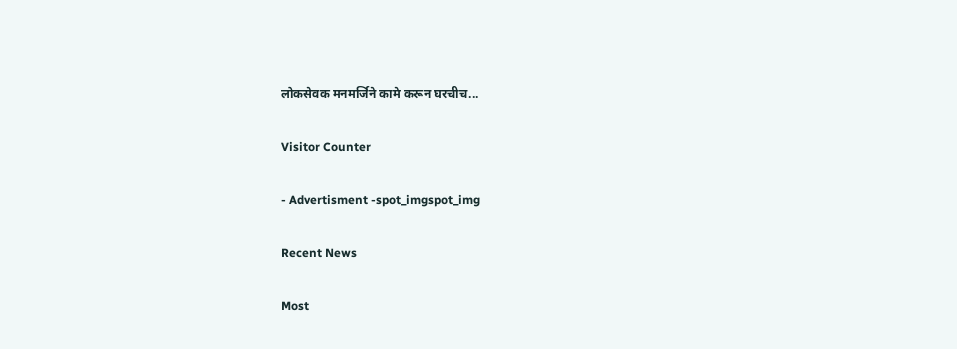लोकसेवक मनमर्जिने कामे करून घरचीच...

Visitor Counter

- Advertisment -spot_imgspot_img

Recent News

Most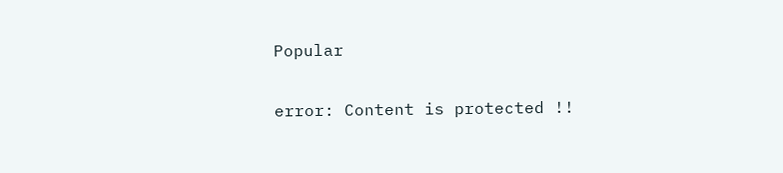Popular

error: Content is protected !!